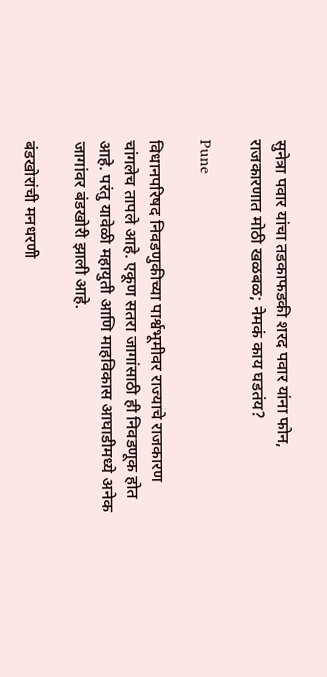सुनेत्रा पवार यांचा तडकाफडकी शरद पवार यांना फोन, राजकारणात मोठी खळबळ; नेमकं काय घडतंय?

Pune

विधानपरिषद निवडणुकीच्या पार्श्वभूमीवर राज्याचे राजकारण चांगलेच तापले आहे. एकूण सतरा जागांसाठी ही निवडणूक होत आहे. परंतु यावेळी महायुती आणि माहविकास आघाडीमध्ये अनेक जागांवर बंडखोरी झाली आहे.

बंडखोरांची मनधरणी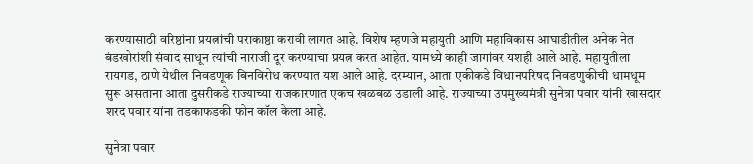करण्यासाठी वरिष्ठांना प्रयत्नांची पराकाष्ठा करावी लागत आहे. विशेष म्हणजे महायुती आणि महाविकास आघाडीतील अनेक नेत बंडखोरांशी संवाद साधून त्यांची नाराजी दूर करण्याचा प्रयत्न करत आहेत. यामध्ये काही जागांवर यशही आले आहे. महायुतीला रायगड, ठाणे येथील निवडणूक बिनविरोध करण्यात यश आले आहे. दरम्यान, आता एकीकडे विधानपरिषद निवडणुकीची धामधूम सुरू असताना आता दुसरीकडे राज्याच्या राजकारणात एकच खळबळ उडाली आहे. राज्याच्या उपमुख्यमंत्री सुनेत्रा पवार यांनी खासदार शरद पवार यांना तडकाफडकी फोन कॉल केला आहे.

सुनेत्रा पवार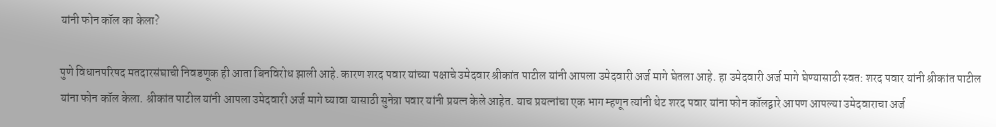यांनी फोन कॉल का केला?

पुणे विधानपरिषद मतदारसंघाची निवडणूक ही आता बिनविरोध झाली आहे. कारण शरद पवार यांच्या पक्षाचे उमेदवार श्रीकांत पाटील यांनी आपला उमेदवारी अर्ज मागे घेतला आहे. हा उमेदवारी अर्ज मागे घेण्यासाठी स्वत: शरद पवार यांनी श्रीकांत पाटील यांना फोन कॉल केला. श्रीकांत पाटील यांनी आपला उमेदवारी अर्ज मागे घ्यावा यासाठी सुनेत्रा पवार यांनी प्रयत्न केले आहेत. याच प्रयत्नांचा एक भाग म्हणून त्यांनी थेट शरद पवार यांना फोन कॉलद्वारे आपण आपल्या उमेदवाराचा अर्ज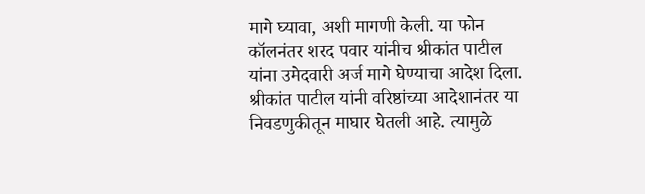मागे घ्यावा, अशी मागणी केली. या फोन कॉलनंतर शरद पवार यांनीच श्रीकांत पाटील यांना उमेदवारी अर्ज मागे घेण्याचा आदेश दिला. श्रीकांत पाटील यांनी वरिष्ठांच्या आदेशानंतर या निवडणुकीतून माघार घेतली आहे. त्यामुळे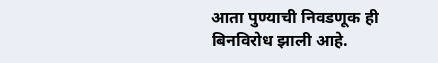आता पुण्याची निवडणूक ही बिनविरोध झाली आहे.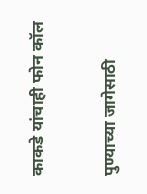काकडे यांचाही फोन कॉल

पुण्याच्या जागेसाठी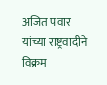अजित पवार यांच्या राष्ट्रवादीने विक्रम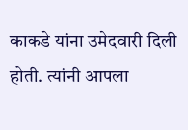काकडे यांना उमेदवारी दिली होती. त्यांनी आपला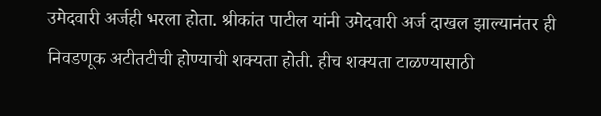उमेदवारी अर्जही भरला होता. श्रीकांत पाटील यांनी उमेदवारी अर्ज दाखल झाल्यानंतर ही निवडणूक अटीतटीची होण्याची शक्यता होती. हीच शक्यता टाळण्यासाठी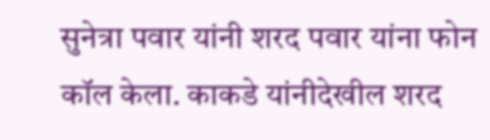सुनेत्रा पवार यांनी शरद पवार यांना फोन कॉल केला. काकडे यांनीदेखील शरद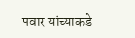पवार यांच्याकडे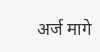अर्ज मागे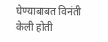घेण्याबाबत विनंती केली होती